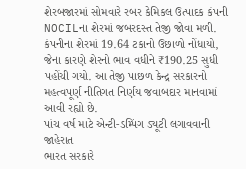શેરબજારમાં સોમવારે રબર કેમિકલ ઉત્પાદક કંપની NOCILના શેરમાં જબરદસ્ત તેજી જોવા મળી. કંપનીના શેરમાં 19.64 ટકાનો ઉછાળો નોંધાયો, જેના કારણે શેરનો ભાવ વધીને ₹190.25 સુધી પહોંચી ગયો. આ તેજી પાછળ કેન્દ્ર સરકારનો મહત્વપૂર્ણ નીતિગત નિર્ણય જવાબદાર માનવામાં આવી રહ્યો છે.
પાંચ વર્ષ માટે એન્ટી-ડમ્પિંગ ડ્યૂટી લગાવવાની જાહેરાત
ભારત સરકારે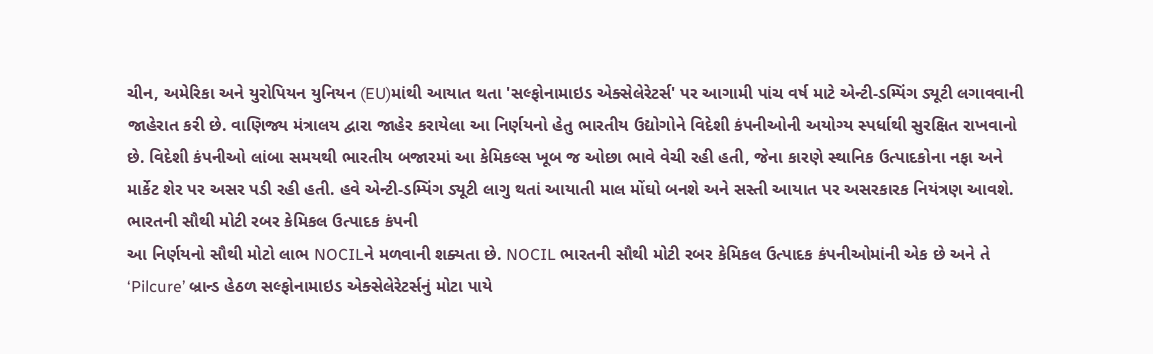ચીન, અમેરિકા અને યુરોપિયન યુનિયન (EU)માંથી આયાત થતા 'સલ્ફોનામાઇડ એક્સેલેરેટર્સ' પર આગામી પાંચ વર્ષ માટે એન્ટી-ડમ્પિંગ ડ્યૂટી લગાવવાની જાહેરાત કરી છે. વાણિજ્ય મંત્રાલય દ્વારા જાહેર કરાયેલા આ નિર્ણયનો હેતુ ભારતીય ઉદ્યોગોને વિદેશી કંપનીઓની અયોગ્ય સ્પર્ધાથી સુરક્ષિત રાખવાનો છે. વિદેશી કંપનીઓ લાંબા સમયથી ભારતીય બજારમાં આ કેમિકલ્સ ખૂબ જ ઓછા ભાવે વેચી રહી હતી, જેના કારણે સ્થાનિક ઉત્પાદકોના નફા અને માર્કેટ શેર પર અસર પડી રહી હતી. હવે એન્ટી-ડમ્પિંગ ડ્યૂટી લાગુ થતાં આયાતી માલ મોંઘો બનશે અને સસ્તી આયાત પર અસરકારક નિયંત્રણ આવશે.
ભારતની સૌથી મોટી રબર કેમિકલ ઉત્પાદક કંપની
આ નિર્ણયનો સૌથી મોટો લાભ NOCILને મળવાની શક્યતા છે. NOCIL ભારતની સૌથી મોટી રબર કેમિકલ ઉત્પાદક કંપનીઓમાંની એક છે અને તે ‘Pilcure’ બ્રાન્ડ હેઠળ સલ્ફોનામાઇડ એક્સેલેરેટર્સનું મોટા પાયે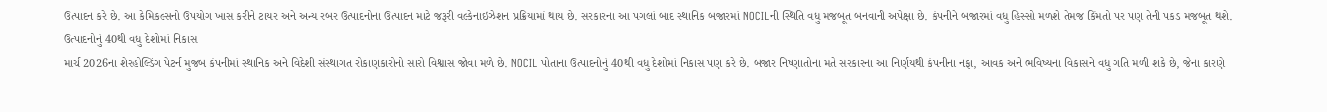ઉત્પાદન કરે છે. આ કેમિકલ્સનો ઉપયોગ ખાસ કરીને ટાયર અને અન્ય રબર ઉત્પાદનોના ઉત્પાદન માટે જરૂરી વલ્કેનાઇઝેશન પ્રક્રિયામાં થાય છે. સરકારના આ પગલાં બાદ સ્થાનિક બજારમાં NOCILની સ્થિતિ વધુ મજબૂત બનવાની અપેક્ષા છે. કંપનીને બજારમાં વધુ હિસ્સો મળશે તેમજ કિંમતો પર પણ તેની પકડ મજબૂત થશે.
ઉત્પાદનોનું 40થી વધુ દેશોમાં નિકાસ
માર્ચ 2026ના શેરહોલ્ડિંગ પેટર્ન મુજબ કંપનીમાં સ્થાનિક અને વિદેશી સંસ્થાગત રોકાણકારોનો સારો વિશ્વાસ જોવા મળે છે. NOCIL પોતાના ઉત્પાદનોનું 40થી વધુ દેશોમાં નિકાસ પણ કરે છે. બજાર નિષ્ણાતોના મતે સરકારના આ નિર્ણયથી કંપનીના નફા, આવક અને ભવિષ્યના વિકાસને વધુ ગતિ મળી શકે છે, જેના કારણે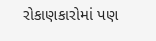રોકાણકારોમાં પણ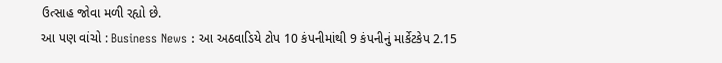ઉત્સાહ જોવા મળી રહ્યો છે.
આ પણ વાંચો : Business News : આ અઠવાડિયે ટોપ 10 કંપનીમાંથી 9 કંપનીનું માર્કેટકેપ 2.15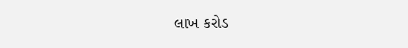લાખ કરોડ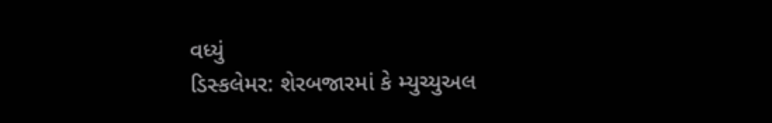વધ્યું
ડિસ્કલેમર: શેરબજારમાં કે મ્યુચ્યુઅલ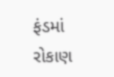ફંડમાં રોકાણ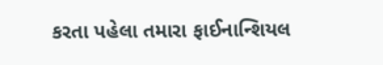કરતા પહેલા તમારા ફાઈનાન્શિયલ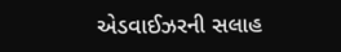એડવાઈઝરની સલાહ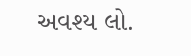અવશ્ય લો.